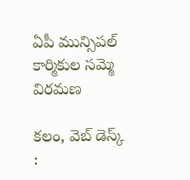ఏపీ మున్సిపల్ కార్మికుల సమ్మె విరమణ

కలం, వెబ్ డెస్క్ :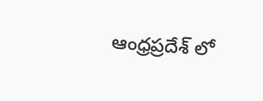ఆంధ్రప్రదేశ్ లో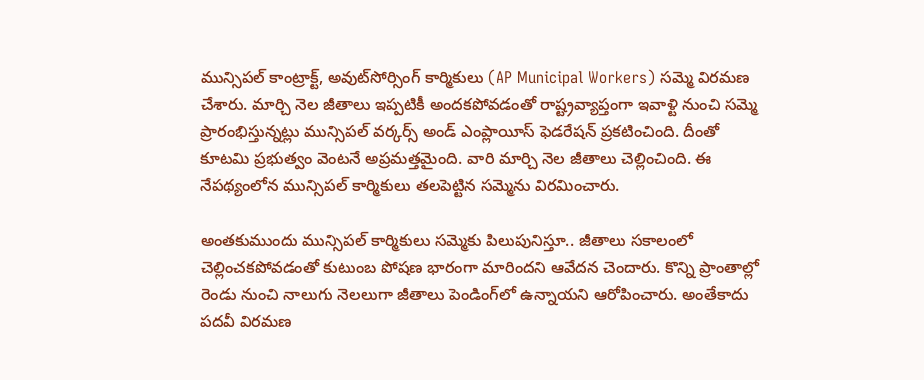మున్సిపల్ కాంట్రాక్ట్, అవుట్‌సోర్సింగ్ కార్మికులు (AP Municipal Workers) సమ్మె విరమణ చేశారు. మార్చి నెల జీతాలు ఇప్పటికీ అందకపోవడంతో రాష్ట్రవ్యాప్తంగా ఇవాళ్టి నుంచి సమ్మె ప్రారంభిస్తున్నట్లు మున్సిపల్ వర్కర్స్ అండ్ ఎంప్లాయీస్ ఫెడరేషన్ ప్రకటించింది. దీంతో కూటమి ప్రభుత్వం వెంటనే అప్రమత్తమైంది. వారి మార్చి నెల జీతాలు చెల్లించింది. ఈ నేపథ్యంలోన మున్సిపల్ కార్మికులు తలపెట్టిన సమ్మెను విరమించారు.

అంతకుముందు మున్సిపల్ కార్మికులు సమ్మెకు పిలుపునిస్తూ.. జీతాలు సకాలంలో చెల్లించకపోవడంతో కుటుంబ పోషణ భారంగా మారిందని ఆవేదన చెందారు. కొన్ని ప్రాంతాల్లో రెండు నుంచి నాలుగు నెలలుగా జీతాలు పెండింగ్‌లో ఉన్నాయని ఆరోపించారు. అంతేకాదు పదవీ విరమణ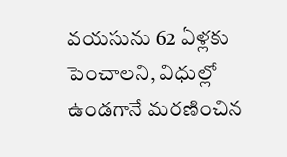వయసును 62 ఏళ్లకు పెంచాలని, విధుల్లో ఉండగానే మరణించిన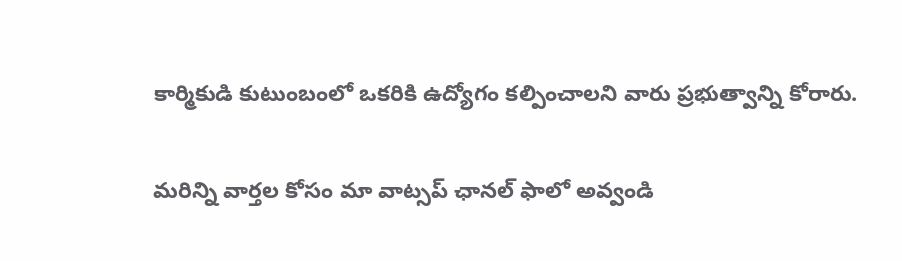కార్మికుడి కుటుంబంలో ఒకరికి ఉద్యోగం కల్పించాలని వారు ప్రభుత్వాన్ని కోరారు.

మ‌రిన్ని వార్త‌ల కోసం మా వాట్స‌ప్ ఛాన‌ల్ ఫాలో అవ్వండి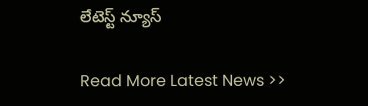లేటెస్ట్ న్యూస్‌

Read More Latest News >>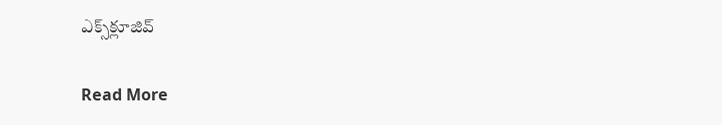ఎక్స్‌క్లూజివ్‌

Read More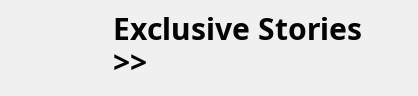Exclusive Stories >>